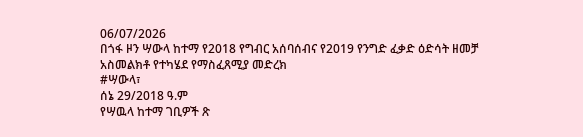06/07/2026
በጎፋ ዞን ሣውላ ከተማ የ2018 የግብር አሰባሰብና የ2019 የንግድ ፈቃድ ዕድሳት ዘመቻ አስመልክቶ የተካሄደ የማስፈጸሚያ መድረክ
#ሣውላ፣
ሰኔ 29/2018 ዓ.ም
የሣዉላ ከተማ ገቢዎች ጽ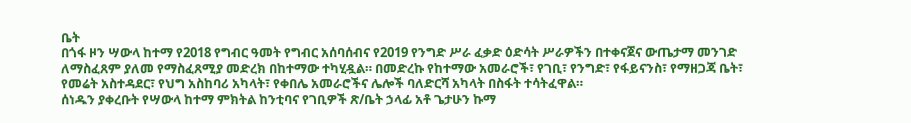ቤት
በጎፋ ዞን ሣውላ ከተማ የ2018 የግብር ዓመት የግብር አሰባሰብና የ2019 የንግድ ሥራ ፈቃድ ዕድሳት ሥራዎችን በተቀናጀና ውጤታማ መንገድ ለማስፈጸም ያለመ የማስፈጸሚያ መድረክ በከተማው ተካሂዷል። በመድረኩ የከተማው አመራሮች፣ የገቢ፣ የንግድ፣ የፋይናንስ፣ የማዘጋጃ ቤት፣ የመሬት አስተዳደር፣ የህግ አስከባሪ አካላት፣ የቀበሌ አመራሮችና ሌሎች ባለድርሻ አካላት በስፋት ተሳትፈዋል።
ሰነዱን ያቀረቡት የሣውላ ከተማ ምክትል ከንቲባና የገቢዎች ጽ/ቤት ኃላፊ አቶ ጌታሁን ኩማ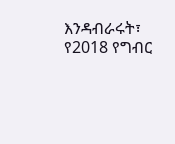እንዳብራሩት፣ የ2018 የግብር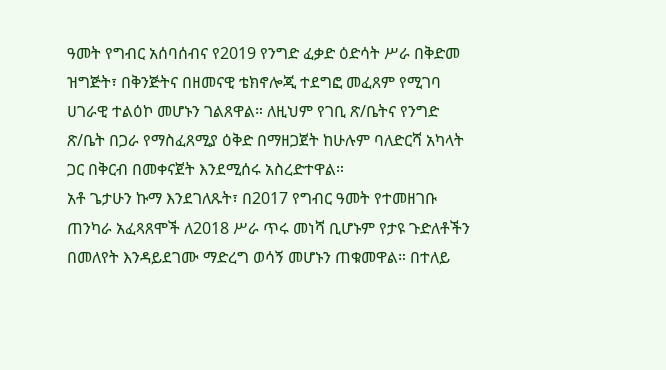ዓመት የግብር አሰባሰብና የ2019 የንግድ ፈቃድ ዕድሳት ሥራ በቅድመ ዝግጅት፣ በቅንጅትና በዘመናዊ ቴክኖሎጂ ተደግፎ መፈጸም የሚገባ ሀገራዊ ተልዕኮ መሆኑን ገልጸዋል። ለዚህም የገቢ ጽ/ቤትና የንግድ ጽ/ቤት በጋራ የማስፈጸሚያ ዕቅድ በማዘጋጀት ከሁሉም ባለድርሻ አካላት ጋር በቅርብ በመቀናጀት እንደሚሰሩ አስረድተዋል።
አቶ ጌታሁን ኩማ እንደገለጹት፣ በ2017 የግብር ዓመት የተመዘገቡ ጠንካራ አፈጻጸሞች ለ2018 ሥራ ጥሩ መነሻ ቢሆኑም የታዩ ጉድለቶችን በመለየት እንዳይደገሙ ማድረግ ወሳኝ መሆኑን ጠቁመዋል። በተለይ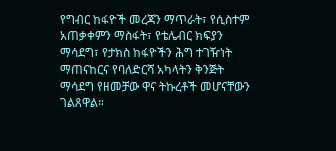የግብር ከፋዮች መረጃን ማጥራት፣ የሲስተም አጠቃቀምን ማስፋት፣ የቴሌብር ክፍያን ማሳደግ፣ የታክስ ከፋዮችን ሕግ ተገዥነት ማጠናከርና የባለድርሻ አካላትን ቅንጅት ማሳደግ የዘመቻው ዋና ትኩረቶች መሆናቸውን ገልጸዋል።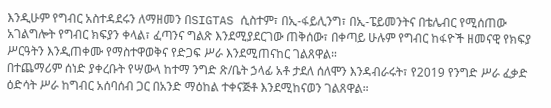እንዲሁም የግብር አስተዳደሩን ለማዘመን በSIGTAS ሲስተም፣ በኢ-ፋይሊንግ፣ በኢ-ፔይመንትና በቴሌብር የሚሰጠው አገልግሎት የግብር ክፍያን ቀላል፣ ፈጣንና ግልጽ እንደሚያደርገው ጠቅሰው፣ በቀጣይ ሁሉም የግብር ከፋዮች ዘመናዊ የክፍያ ሥርዓትን እንዲጠቀሙ የማስተዋወቅና የድጋፍ ሥራ እንደሚጠናከር ገልጸዋል።
በተጨማሪም ሰነድ ያቀረቡት የሣውላ ከተማ ንግድ ጽ/ቤት ኃላፊ አቶ ታደለ ሰለሞን እንዳብራሩት፣ የ2019 የንግድ ሥራ ፈቃድ ዕድሳት ሥራ ከግብር አሰባሰብ ጋር በአንድ ማዕከል ተቀናጅቶ እንደሚከናወን ገልጸዋል።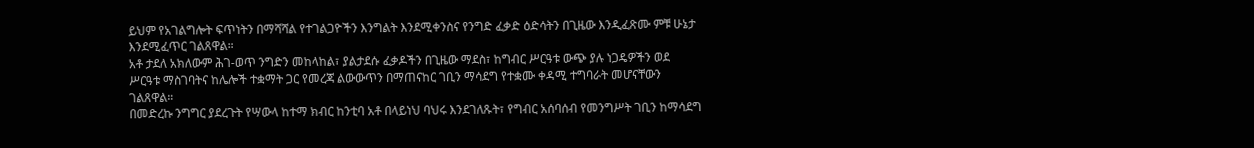ይህም የአገልግሎት ፍጥነትን በማሻሻል የተገልጋዮችን እንግልት እንደሚቀንስና የንግድ ፈቃድ ዕድሳትን በጊዜው እንዲፈጽሙ ምቹ ሁኔታ እንደሚፈጥር ገልጸዋል።
አቶ ታደለ አክለውም ሕገ-ወጥ ንግድን መከላከል፣ ያልታደሱ ፈቃዶችን በጊዜው ማደስ፣ ከግብር ሥርዓቱ ውጭ ያሉ ነጋዴዎችን ወደ ሥርዓቱ ማስገባትና ከሌሎች ተቋማት ጋር የመረጃ ልውውጥን በማጠናከር ገቢን ማሳደግ የተቋሙ ቀዳሚ ተግባራት መሆናቸውን ገልጸዋል።
በመድረኩ ንግግር ያደረጉት የሣውላ ከተማ ክብር ከንቲባ አቶ በላይነህ ባህሩ እንደገለጹት፣ የግብር አሰባሰብ የመንግሥት ገቢን ከማሳደግ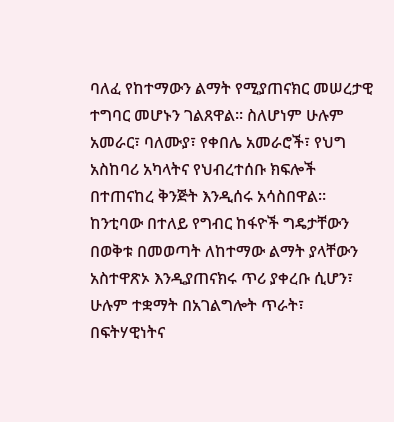ባለፈ የከተማውን ልማት የሚያጠናክር መሠረታዊ ተግባር መሆኑን ገልጸዋል። ስለሆነም ሁሉም አመራር፣ ባለሙያ፣ የቀበሌ አመራሮች፣ የህግ አስከባሪ አካላትና የህብረተሰቡ ክፍሎች በተጠናከረ ቅንጅት እንዲሰሩ አሳስበዋል።
ከንቲባው በተለይ የግብር ከፋዮች ግዴታቸውን በወቅቱ በመወጣት ለከተማው ልማት ያላቸውን አስተዋጽኦ እንዲያጠናክሩ ጥሪ ያቀረቡ ሲሆን፣ ሁሉም ተቋማት በአገልግሎት ጥራት፣ በፍትሃዊነትና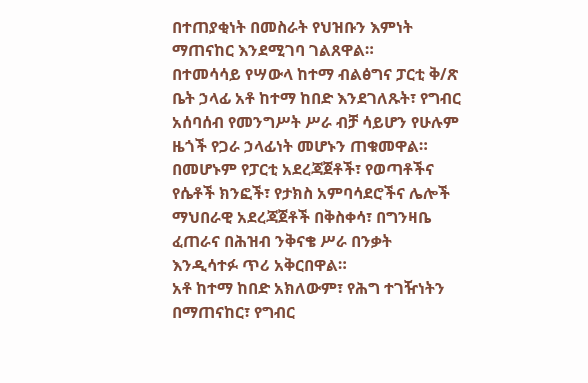በተጠያቂነት በመስራት የህዝቡን እምነት ማጠናከር እንደሚገባ ገልጸዋል።
በተመሳሳይ የሣውላ ከተማ ብልፅግና ፓርቲ ቅ/ጽ ቤት ኃላፊ አቶ ከተማ ከበድ እንደገለጹት፣ የግብር አሰባሰብ የመንግሥት ሥራ ብቻ ሳይሆን የሁሉም ዜጎች የጋራ ኃላፊነት መሆኑን ጠቁመዋል። በመሆኑም የፓርቲ አደረጃጀቶች፣ የወጣቶችና የሴቶች ክንፎች፣ የታክስ አምባሳደሮችና ሌሎች ማህበራዊ አደረጃጀቶች በቅስቀሳ፣ በግንዛቤ ፈጠራና በሕዝብ ንቅናቄ ሥራ በንቃት እንዲሳተፉ ጥሪ አቅርበዋል።
አቶ ከተማ ከበድ አክለውም፣ የሕግ ተገዥነትን በማጠናከር፣ የግብር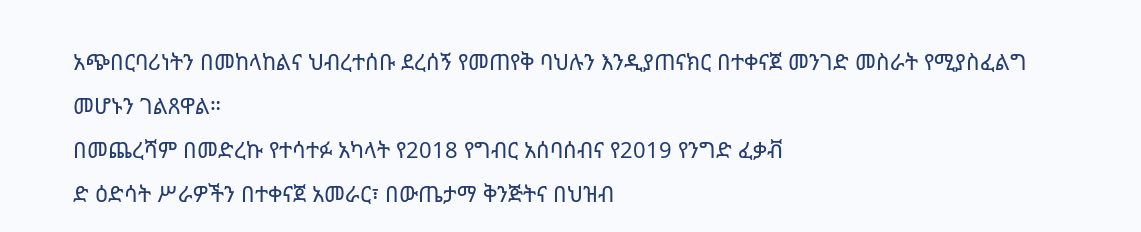አጭበርባሪነትን በመከላከልና ህብረተሰቡ ደረሰኝ የመጠየቅ ባህሉን እንዲያጠናክር በተቀናጀ መንገድ መስራት የሚያስፈልግ መሆኑን ገልጸዋል።
በመጨረሻም በመድረኩ የተሳተፉ አካላት የ2018 የግብር አሰባሰብና የ2019 የንግድ ፈቃቭ
ድ ዕድሳት ሥራዎችን በተቀናጀ አመራር፣ በውጤታማ ቅንጅትና በህዝብ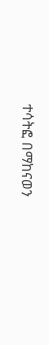ተሳትፎ በማከናወን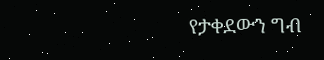የታቀደውን ግብ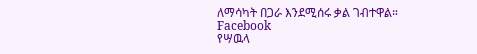ለማሳካት በጋራ እንደሚሰሩ ቃል ገብተዋል።
Facebook
የሣዉላ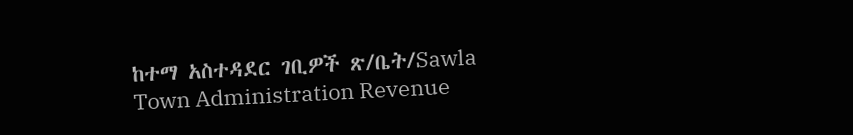ከተማ አስተዳደር ገቢዎች ጽ/ቤት/Sawla Town Administration Revenue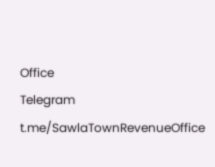Office
Telegram
t.me/SawlaTownRevenueOffice